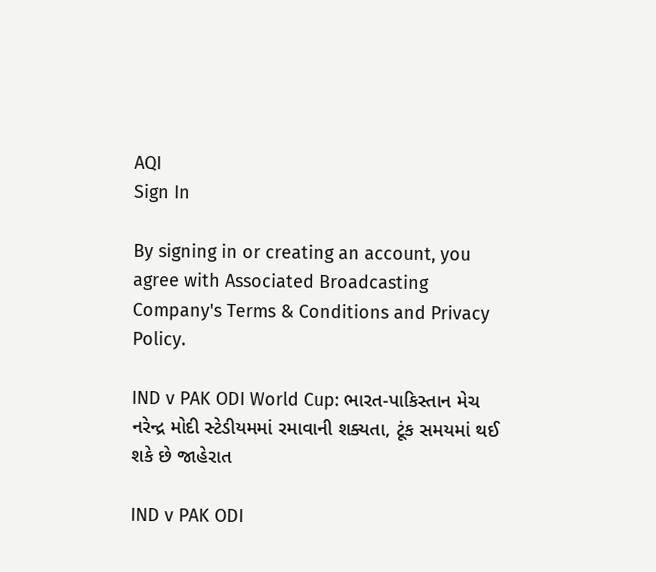AQI
Sign In

By signing in or creating an account, you agree with Associated Broadcasting Company's Terms & Conditions and Privacy Policy.

IND v PAK ODI World Cup: ભારત-પાકિસ્તાન મેચ નરેન્દ્ર મોદી સ્ટેડીયમમાં રમાવાની શક્યતા, ટૂંક સમયમાં થઈ શકે છે જાહેરાત

IND v PAK ODI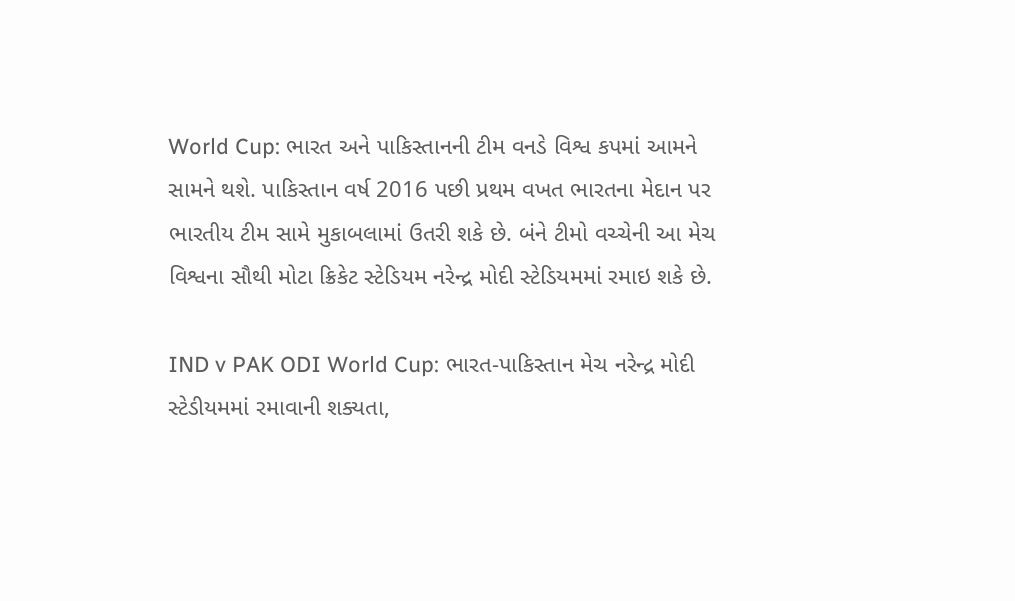World Cup: ભારત અને પાકિસ્તાનની ટીમ વનડે વિશ્વ કપમાં આમને સામને થશે. પાકિસ્તાન વર્ષ 2016 પછી પ્રથમ વખત ભારતના મેદાન પર ભારતીય ટીમ સામે મુકાબલામાં ઉતરી શકે છે. બંને ટીમો વચ્ચેની આ મેચ વિશ્વના સૌથી મોટા ક્રિકેટ સ્ટેડિયમ નરેન્દ્ર મોદી સ્ટેડિયમમાં રમાઇ શકે છે.

IND v PAK ODI World Cup: ભારત-પાકિસ્તાન મેચ નરેન્દ્ર મોદી સ્ટેડીયમમાં રમાવાની શક્યતા,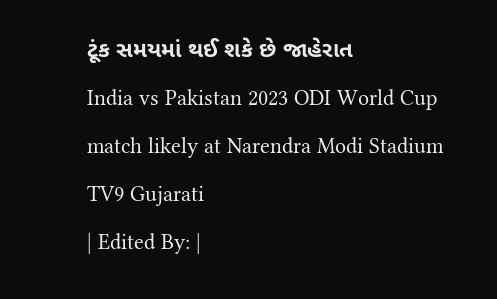ટૂંક સમયમાં થઈ શકે છે જાહેરાત
India vs Pakistan 2023 ODI World Cup match likely at Narendra Modi Stadium
TV9 Gujarati
| Edited By: |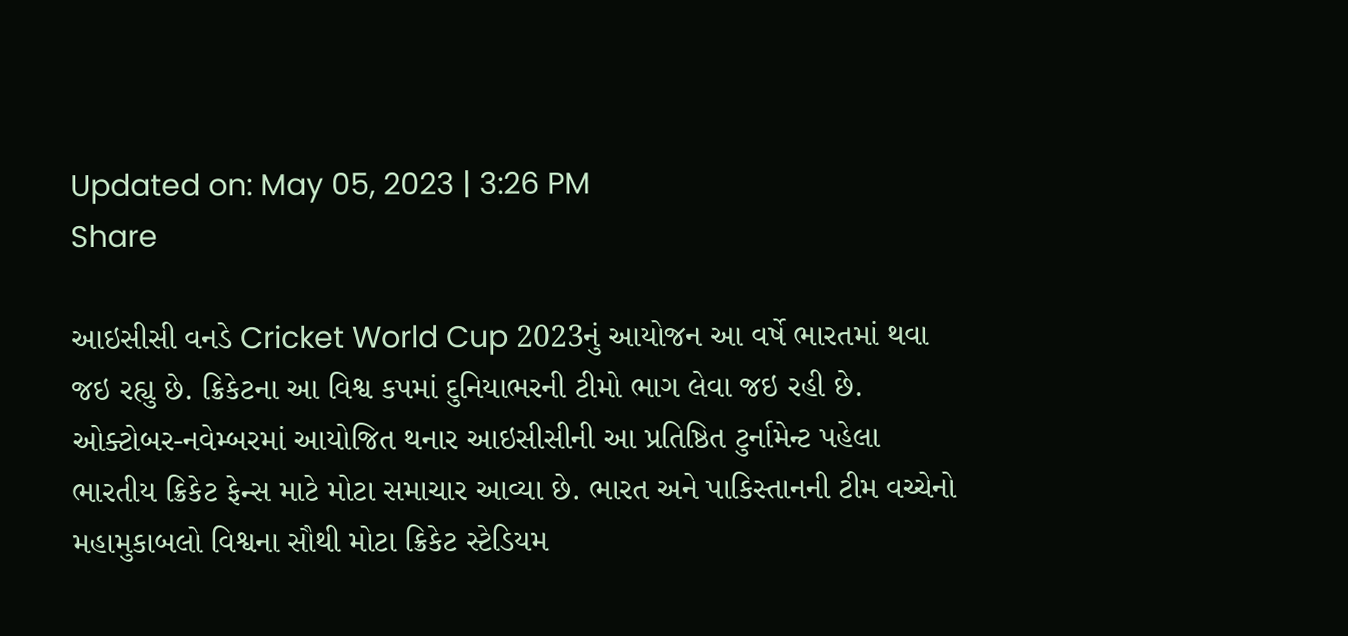Updated on: May 05, 2023 | 3:26 PM
Share

આઇસીસી વનડે Cricket World Cup 2023નું આયોજન આ વર્ષે ભારતમાં થવા જઇ રહ્યુ છે. ક્રિકેટના આ વિશ્વ કપમાં દુનિયાભરની ટીમો ભાગ લેવા જઇ રહી છે. ઓક્ટોબર-નવેમ્બરમાં આયોજિત થનાર આઇસીસીની આ પ્રતિષ્ઠિત ટુર્નામેન્ટ પહેલા ભારતીય ક્રિકેટ ફેન્સ માટે મોટા સમાચાર આવ્યા છે. ભારત અને પાકિસ્તાનની ટીમ વચ્ચેનો મહામુકાબલો વિશ્વના સૌથી મોટા ક્રિકેટ સ્ટેડિયમ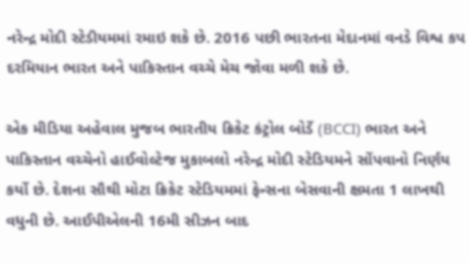નરેન્દ્ર મોદી સ્ટેડીયમમાં રમાઇ શકે છે. 2016 પછી ભારતના મેદાનમાં વનડે વિશ્વ કપ દરમિયાન ભારત અને પાકિસ્તાન વચ્ચે મેચ જોવા મળી શકે છે.

એક મીડિયા અહેવાલ મુજબ ભારતીય ક્રિકેટ કંટ્રોલ બોર્ડે (BCCI) ભારત અને પાકિસ્તાન વચ્ચેનો હાઈવોલ્ટેજ મુકાબલો નરેન્દ્ર મોદી સ્ટેડિયમને સોંપવાનો નિર્ણય કર્યો છે. દેશના સૌથી મોટા ક્રિકેટ સ્ટેડિયમમાં ફેન્સના બેસવાની ક્ષમતા 1 લાખથી વધુની છે. આઈપીએલની 16મી સીઝન બાદ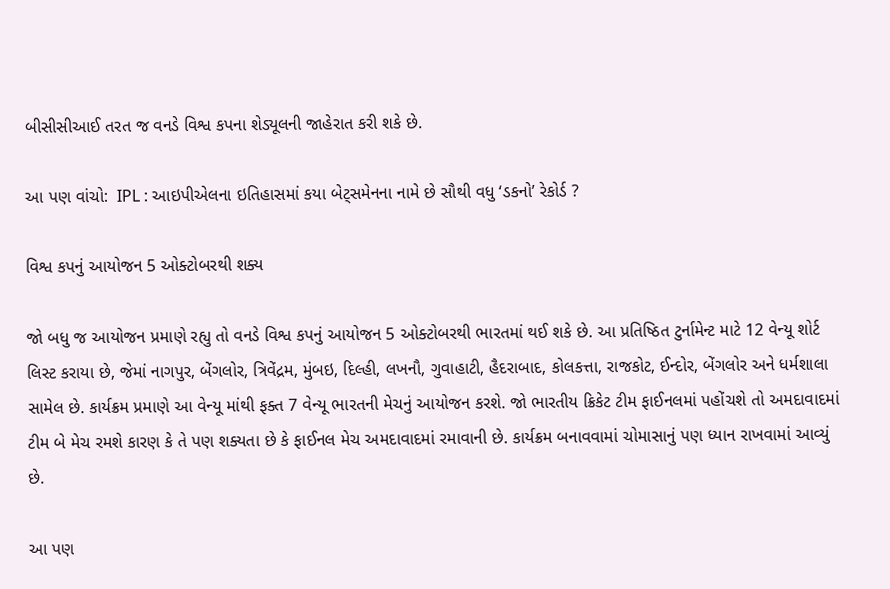બીસીસીઆઈ તરત જ વનડે વિશ્વ કપના શેડ્યૂલની જાહેરાત કરી શકે છે.

આ પણ વાંચો:  IPL : આઇપીએલના ઇતિહાસમાં કયા બેટ્સમેનના નામે છે સૌથી વધુ ‘ડકનો’ રેકોર્ડ ?

વિશ્વ કપનું આયોજન 5 ઓક્ટોબરથી શક્ય

જો બધુ જ આયોજન પ્રમાણે રહ્યુ તો વનડે વિશ્વ કપનું આયોજન 5 ઓક્ટોબરથી ભારતમાં થઈ શકે છે. આ પ્રતિષ્ઠિત ટુર્નામેન્ટ માટે 12 વેન્યૂ શોર્ટ લિસ્ટ કરાયા છે, જેમાં નાગપુર, બેંગલોર, ત્રિવેંદ્રમ, મુંબઇ, દિલ્હી, લખનૌ, ગુવાહાટી, હૈદરાબાદ, કોલકત્તા, રાજકોટ, ઈન્દોર, બેંગલોર અને ધર્મશાલા સામેલ છે. કાર્યક્રમ પ્રમાણે આ વેન્યૂ માંથી ફક્ત 7 વેન્યૂ ભારતની મેચનું આયોજન કરશે. જો ભારતીય ક્રિકેટ ટીમ ફાઈનલમાં પહોંચશે તો અમદાવાદમાં ટીમ બે મેચ રમશે કારણ કે તે પણ શક્યતા છે કે ફાઈનલ મેચ અમદાવાદમાં રમાવાની છે. કાર્યક્રમ બનાવવામાં ચોમાસાનું પણ ધ્યાન રાખવામાં આવ્યું છે.

આ પણ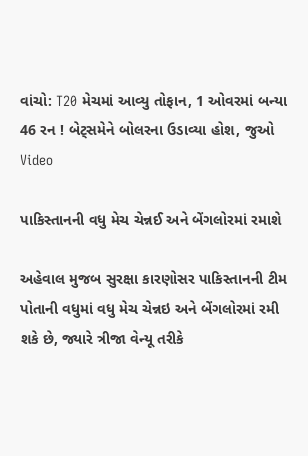વાંચો: T20 મેચમાં આવ્યુ તોફાન, 1 ઓવરમાં બન્યા 46 રન ! બેટ્સમેને બોલરના ઉડાવ્યા હોશ, જુઓ Video

પાકિસ્તાનની વધુ મેચ ચેન્નઈ અને બેંગલોરમાં રમાશે

અહેવાલ મુજબ સુરક્ષા કારણોસર પાકિસ્તાનની ટીમ પોતાની વધુમાં વધુ મેચ ચેન્નઇ અને બેંગલોરમાં રમી શકે છે, જ્યારે ત્રીજા વેન્યૂ તરીકે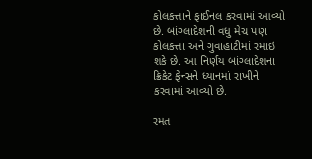કોલકત્તાને ફાઈનલ કરવામાં આવ્યો છે. બાંગ્લાદેશની વધુ મેચ પણ કોલકત્તા અને ગુવાહાટીમાં રમાઇ શકે છે. આ નિર્ણય બાંગ્લાદેશના ક્રિકેટ ફેન્સને ધ્યાનમાં રાખીને કરવામાં આવ્યો છે.

રમત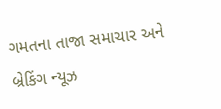ગમતના તાજા સમાચાર અને બ્રેકિંગ ન્યૂઝ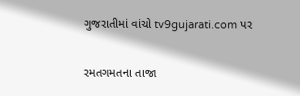ગુજરાતીમાં વાંચો tv9gujarati.com પર

રમતગમતના તાજા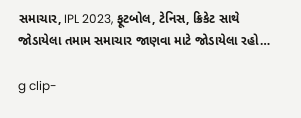સમાચાર, IPL 2023, ફૂટબોલ, ટેનિસ, ક્રિકેટ સાથે જોડાયેલા તમામ સમાચાર જાણવા માટે જોડાયેલા રહો…

g clip-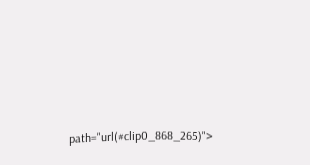path="url(#clip0_868_265)">